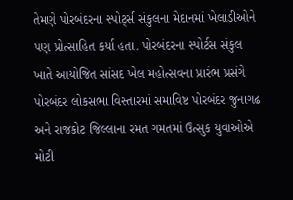તેમણે પોરબંદરના સ્પોર્ટ્સ સંકુલના મેદાનમાં ખેલાડીઓને પણ પ્રોત્સાહિત કર્યા હતા. પોરબંદરના સ્પોર્ટસ સંકુલ ખાતે આયોજિત સાંસદ ખેલ મહોત્સવના પ્રારંભ પ્રસંગે પોરબંદર લોકસભા વિસ્તારમાં સમાવિષ્ટ પોરબંદર જુનાગઢ અને રાજકોટ જિલ્લાના રમત ગમતમાં ઉત્સુક યુવાઓએ મોટી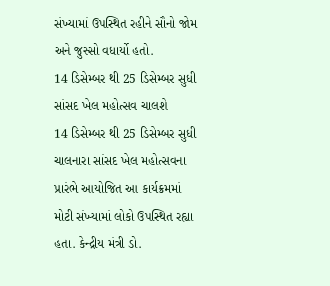સંખ્યામાં ઉપસ્થિત રહીને સૌનો જોમ અને જુસ્સો વધાર્યો હતો.
14 ડિસેમ્બર થી 25 ડિસેમ્બર સુધી સાંસદ ખેલ મહોત્સવ ચાલશે
14 ડિસેમ્બર થી 25 ડિસેમ્બર સુધી ચાલનારા સાંસદ ખેલ મહોત્સવના પ્રારંભે આયોજિત આ કાર્યક્રમમાં મોટી સંખ્યામાં લોકો ઉપસ્થિત રહ્યા હતા. કેન્દ્રીય મંત્રી ડો.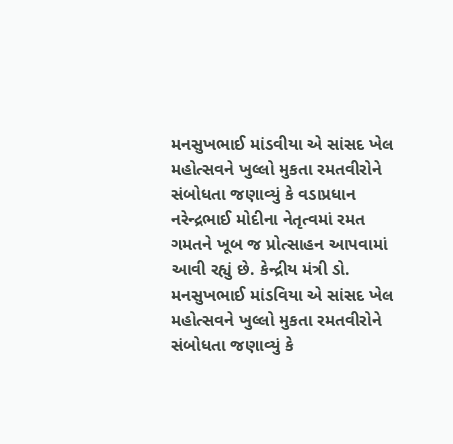મનસુખભાઈ માંડવીયા એ સાંસદ ખેલ મહોત્સવને ખુલ્લો મુકતા રમતવીરોને સંબોધતા જણાવ્યું કે વડાપ્રધાન નરેન્દ્રભાઈ મોદીના નેતૃત્વમાં રમત ગમતને ખૂબ જ પ્રોત્સાહન આપવામાં આવી રહ્યું છે. કેન્દ્રીય મંત્રી ડો. મનસુખભાઈ માંડવિયા એ સાંસદ ખેલ મહોત્સવને ખુલ્લો મુકતા રમતવીરોને સંબોધતા જણાવ્યું કે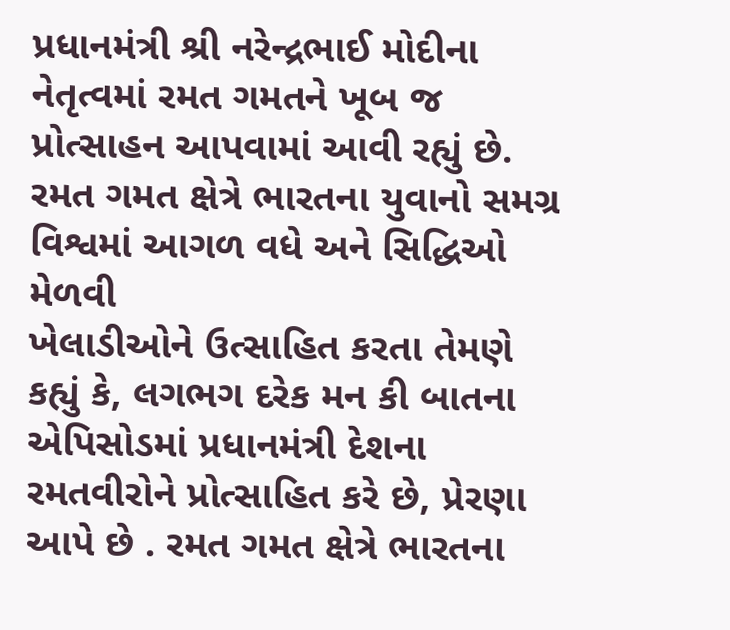પ્રધાનમંત્રી શ્રી નરેન્દ્રભાઈ મોદીના નેતૃત્વમાં રમત ગમતને ખૂબ જ પ્રોત્સાહન આપવામાં આવી રહ્યું છે.
રમત ગમત ક્ષેત્રે ભારતના યુવાનો સમગ્ર વિશ્વમાં આગળ વધે અને સિદ્ધિઓ મેળવી
ખેલાડીઓને ઉત્સાહિત કરતા તેમણે કહ્યું કે, લગભગ દરેક મન કી બાતના એપિસોડમાં પ્રધાનમંત્રી દેશના રમતવીરોને પ્રોત્સાહિત કરે છે, પ્રેરણા આપે છે . રમત ગમત ક્ષેત્રે ભારતના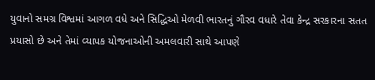યુવાનો સમગ્ર વિશ્વમાં આગળ વધે અને સિદ્ધિઓ મેળવી ભારતનું ગૌરવ વધારે તેવા કેન્દ્ર સરકારના સતત પ્રયાસો છે અને તેમાં વ્યાપક યોજનાઓની અમલવારી સાથે આપણે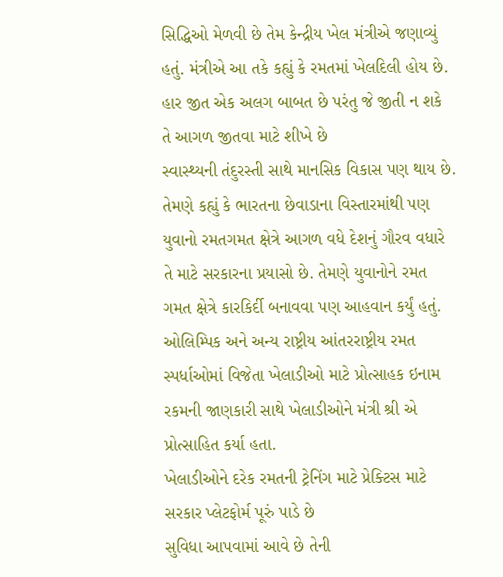સિદ્ધિઓ મેળવી છે તેમ કેન્દ્રીય ખેલ મંત્રીએ જણાવ્યું હતું. મંત્રીએ આ તકે કહ્યું કે રમતમાં ખેલદિલી હોય છે.
હાર જીત એક અલગ બાબત છે પરંતુ જે જીતી ન શકે તે આગળ જીતવા માટે શીખે છે
સ્વાસ્થ્યની તંદુરસ્તી સાથે માનસિક વિકાસ પણ થાય છે. તેમણે કહ્યું કે ભારતના છેવાડાના વિસ્તારમાંથી પણ યુવાનો રમતગમત ક્ષેત્રે આગળ વધે દેશનું ગૌરવ વધારે તે માટે સરકારના પ્રયાસો છે. તેમણે યુવાનોને રમત ગમત ક્ષેત્રે કારકિર્દી બનાવવા પણ આહવાન કર્યું હતું. ઓલિમ્પિક અને અન્ય રાષ્ટ્રીય આંતરરાષ્ટ્રીય રમત સ્પર્ધાઓમાં વિજેતા ખેલાડીઓ માટે પ્રોત્સાહક ઇનામ રકમની જાણકારી સાથે ખેલાડીઓને મંત્રી શ્રી એ પ્રોત્સાહિત કર્યા હતા.
ખેલાડીઓને દરેક રમતની ટ્રેનિંગ માટે પ્રેક્ટિસ માટે સરકાર પ્લેટફોર્મ પૂરું પાડે છે
સુવિધા આપવામાં આવે છે તેની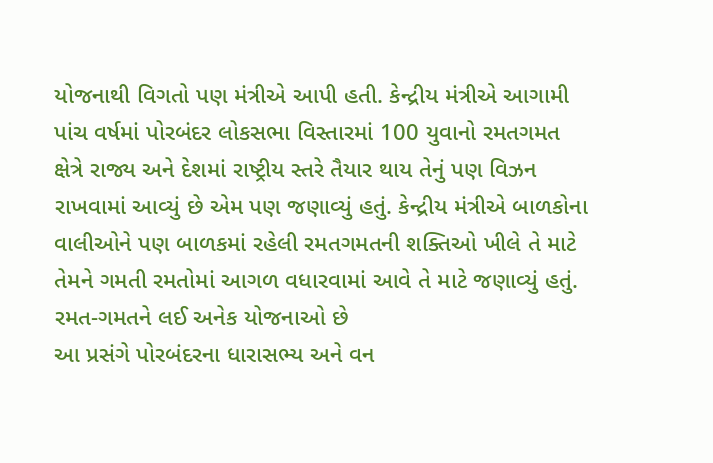યોજનાથી વિગતો પણ મંત્રીએ આપી હતી. કેન્દ્રીય મંત્રીએ આગામી પાંચ વર્ષમાં પોરબંદર લોકસભા વિસ્તારમાં 100 યુવાનો રમતગમત ક્ષેત્રે રાજ્ય અને દેશમાં રાષ્ટ્રીય સ્તરે તૈયાર થાય તેનું પણ વિઝન રાખવામાં આવ્યું છે એમ પણ જણાવ્યું હતું. કેન્દ્રીય મંત્રીએ બાળકોના વાલીઓને પણ બાળકમાં રહેલી રમતગમતની શક્તિઓ ખીલે તે માટે તેમને ગમતી રમતોમાં આગળ વધારવામાં આવે તે માટે જણાવ્યું હતું.
રમત-ગમતને લઈ અનેક યોજનાઓ છે
આ પ્રસંગે પોરબંદરના ધારાસભ્ય અને વન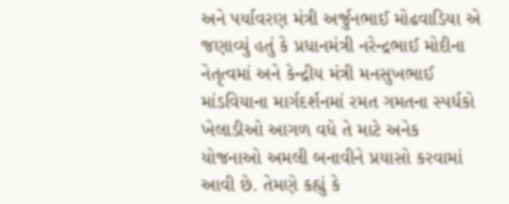અને પર્યાવરણ મંત્રી અર્જુનભાઈ મોઢવાડિયા એ જણાવ્યું હતું કે પ્રધાનમંત્રી નરેન્દ્રભાઈ મોદીના નેતૃત્વમાં અને કેન્દ્રીય મંત્રી મનસુખભાઈ માંડવિયાના માર્ગદર્શનમાં રમત ગમતના સ્પર્ધકો ખેલાડીઓ આગળ વધે તે માટે અનેક યોજનાઓ અમલી બનાવીને પ્રયાસો કરવામાં આવી છે. તેમણે કહ્યું કે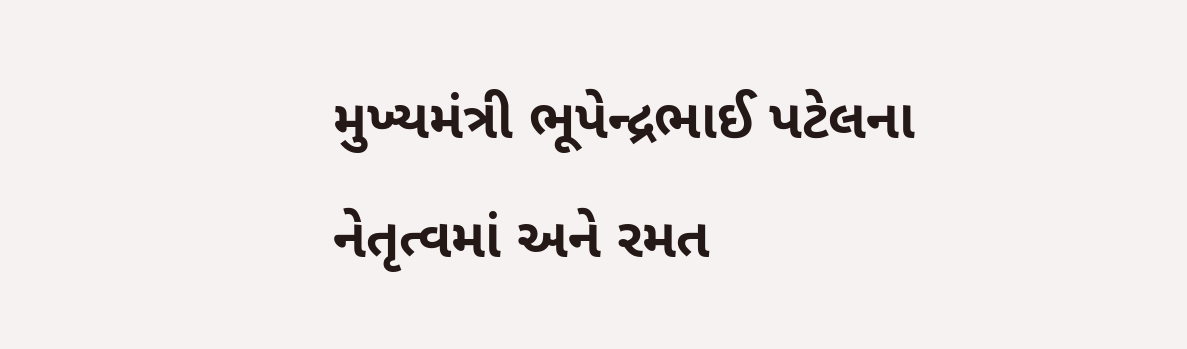મુખ્યમંત્રી ભૂપેન્દ્રભાઈ પટેલના નેતૃત્વમાં અને રમત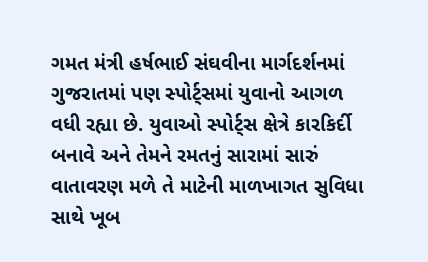ગમત મંત્રી હર્ષભાઈ સંઘવીના માર્ગદર્શનમાં ગુજરાતમાં પણ સ્પોર્ટ્સમાં યુવાનો આગળ વધી રહ્યા છે. યુવાઓ સ્પોર્ટ્સ ક્ષેત્રે કારકિર્દી બનાવે અને તેમને રમતનું સારામાં સારું વાતાવરણ મળે તે માટેની માળખાગત સુવિધા સાથે ખૂબ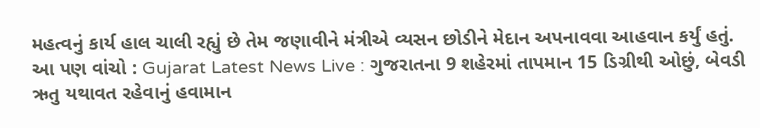મહત્વનું કાર્ય હાલ ચાલી રહ્યું છે તેમ જણાવીને મંત્રીએ વ્યસન છોડીને મેદાન અપનાવવા આહવાન કર્યું હતું.
આ પણ વાંચો : Gujarat Latest News Live : ગુજરાતના 9 શહેરમાં તાપમાન 15 ડિગ્રીથી ઓછું, બેવડી ઋતુ યથાવત રહેવાનું હવામાન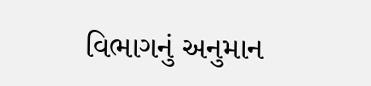વિભાગનું અનુમાન